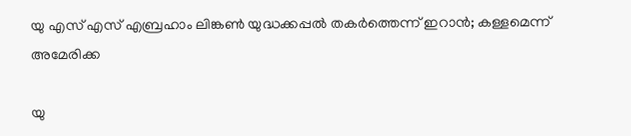യു എസ് എസ് എബ്രഹാം ലിങ്കണ്‍ യുദ്ധക്കപ്പല്‍ തകര്‍ത്തെന്ന് ഇറാന്‍; കള്ളമെന്ന് അമേരിക്ക

യു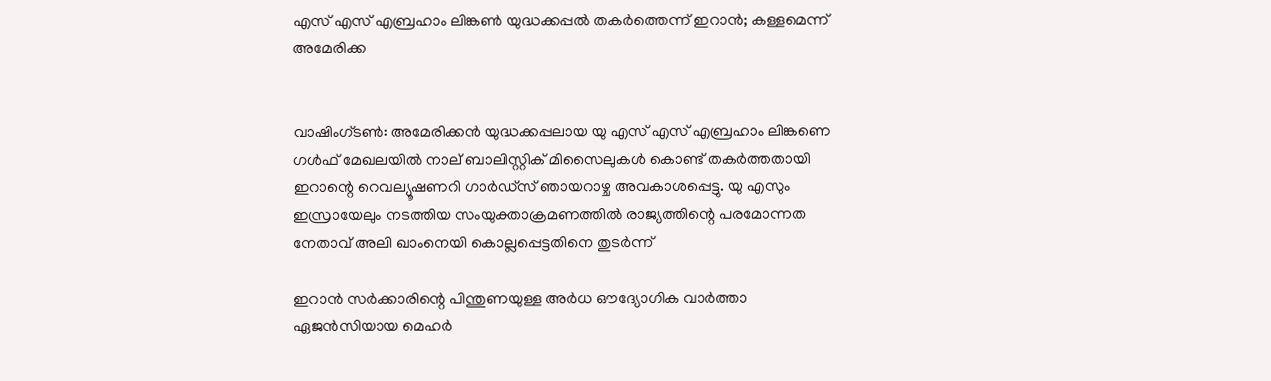എസ് എസ് എബ്രഹാം ലിങ്കണ്‍ യുദ്ധക്കപ്പല്‍ തകര്‍ത്തെന്ന് ഇറാന്‍; കള്ളമെന്ന് അമേരിക്ക


വാഷിംഗ്ടണ്‍: അമേരിക്കന്‍ യുദ്ധക്കപ്പലായ യു എസ് എസ് എബ്രഹാം ലിങ്കണെ ഗള്‍ഫ് മേഖലയില്‍ നാല് ബാലിസ്റ്റിക് മിസൈലുകള്‍ കൊണ്ട് തകര്‍ത്തതായി ഇറാന്റെ റെവല്യൂഷണറി ഗാര്‍ഡ്‌സ് ഞായറാഴ്ച അവകാശപ്പെട്ടു. യു എസും ഇസ്രായേലും നടത്തിയ സംയുക്താക്രമണത്തില്‍ രാജ്യത്തിന്റെ പരമോന്നത നേതാവ് അലി ഖാംനെയി കൊല്ലപ്പെട്ടതിനെ തുടര്‍ന്ന്

ഇറാന്‍ സര്‍ക്കാരിന്റെ പിന്തുണയുള്ള അര്‍ധ ഔദ്യോഗിക വാര്‍ത്താ ഏജന്‍സിയായ മെഹര്‍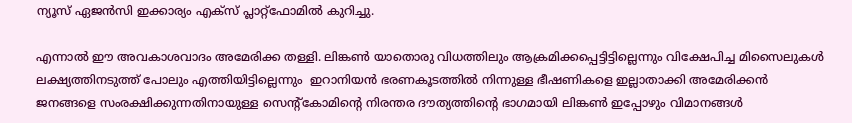ന്യൂസ് ഏജന്‍സി ഇക്കാര്യം എക്‌സ് പ്ലാറ്റ്‌ഫോമില്‍ കുറിച്ചു.

എന്നാല്‍ ഈ അവകാശവാദം അമേരിക്ക തള്ളി. ലിങ്കണ്‍ യാതൊരു വിധത്തിലും ആക്രമിക്കപ്പെട്ടിട്ടില്ലെന്നും വിക്ഷേപിച്ച മിസൈലുകള്‍ ലക്ഷ്യത്തിനടുത്ത് പോലും എത്തിയിട്ടില്ലെന്നും  ഇറാനിയന്‍ ഭരണകൂടത്തില്‍ നിന്നുള്ള ഭീഷണികളെ ഇല്ലാതാക്കി അമേരിക്കന്‍ ജനങ്ങളെ സംരക്ഷിക്കുന്നതിനായുള്ള സെന്റ്‌കോമിന്റെ നിരന്തര ദൗത്യത്തിന്റെ ഭാഗമായി ലിങ്കണ്‍ ഇപ്പോഴും വിമാനങ്ങള്‍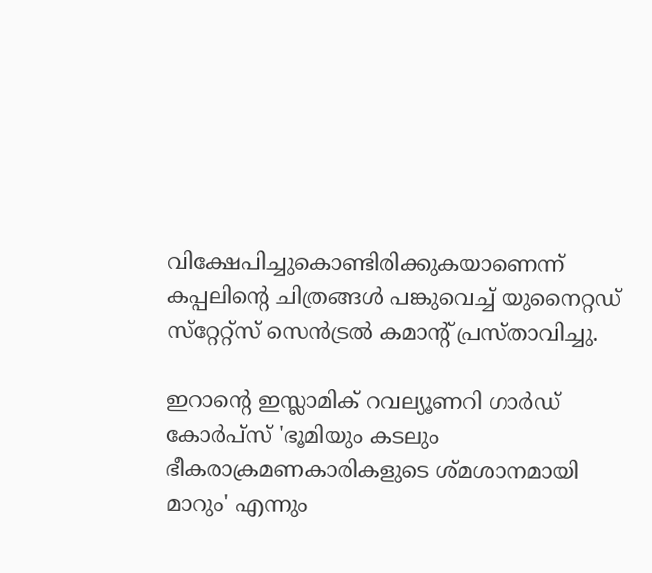വിക്ഷേപിച്ചുകൊണ്ടിരിക്കുകയാണെന്ന് കപ്പലിന്റെ ചിത്രങ്ങള്‍ പങ്കുവെച്ച് യുനൈറ്റഡ് സ്‌റ്റേറ്റ്‌സ് സെന്‍ട്രല്‍ കമാന്റ് പ്രസ്താവിച്ചു.

ഇറാന്റെ ഇസ്ലാമിക് റവല്യൂണറി ഗാര്‍ഡ് കോര്‍പ്‌സ് 'ഭൂമിയും കടലും ഭീകരാക്രമണകാരികളുടെ ശ്മശാനമായി മാറും' എന്നും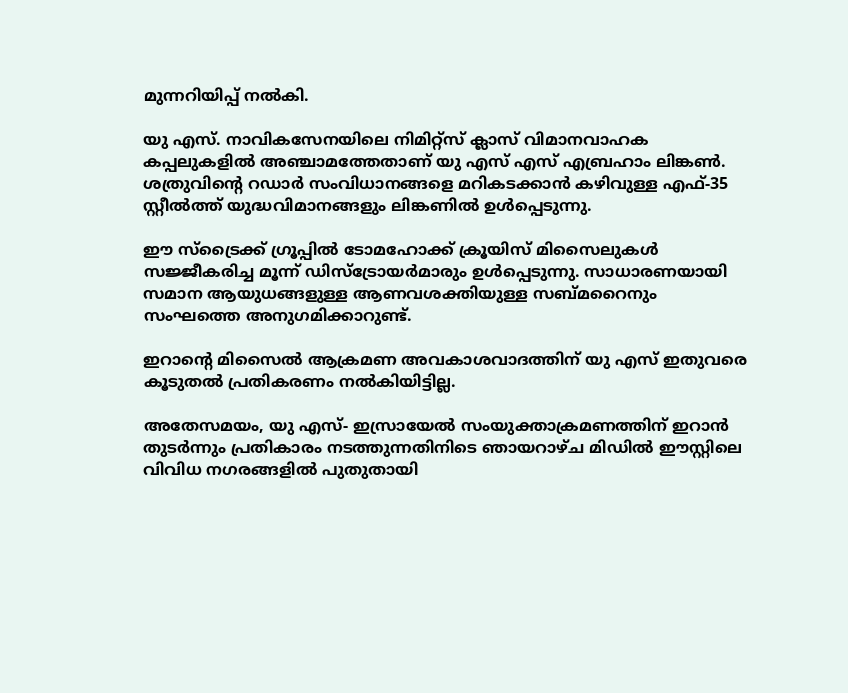മുന്നറിയിപ്പ് നല്‍കി.

യു എസ്. നാവികസേനയിലെ നിമിറ്റ്സ് ക്ലാസ് വിമാനവാഹക കപ്പലുകളില്‍ അഞ്ചാമത്തേതാണ് യു എസ് എസ് എബ്രഹാം ലിങ്കണ്‍. ശത്രുവിന്റെ റഡാര്‍ സംവിധാനങ്ങളെ മറികടക്കാന്‍ കഴിവുള്ള എഫ്-35 സ്റ്റീല്‍ത്ത് യുദ്ധവിമാനങ്ങളും ലിങ്കണില്‍ ഉള്‍പ്പെടുന്നു.

ഈ സ്‌ട്രൈക്ക് ഗ്രൂപ്പില്‍ ടോമഹോക്ക് ക്രൂയിസ് മിസൈലുകള്‍ സജ്ജീകരിച്ച മൂന്ന് ഡിസ്ട്രോയര്‍മാരും ഉള്‍പ്പെടുന്നു. സാധാരണയായി സമാന ആയുധങ്ങളുള്ള ആണവശക്തിയുള്ള സബ്മറൈനും സംഘത്തെ അനുഗമിക്കാറുണ്ട്.

ഇറാന്റെ മിസൈല്‍ ആക്രമണ അവകാശവാദത്തിന് യു എസ് ഇതുവരെ കൂടുതല്‍ പ്രതികരണം നല്‍കിയിട്ടില്ല.

അതേസമയം, യു എസ്- ഇസ്രായേല്‍ സംയുക്താക്രമണത്തിന് ഇറാന്‍ തുടര്‍ന്നും പ്രതികാരം നടത്തുന്നതിനിടെ ഞായറാഴ്ച മിഡില്‍ ഈസ്റ്റിലെ വിവിധ നഗരങ്ങളില്‍ പുതുതായി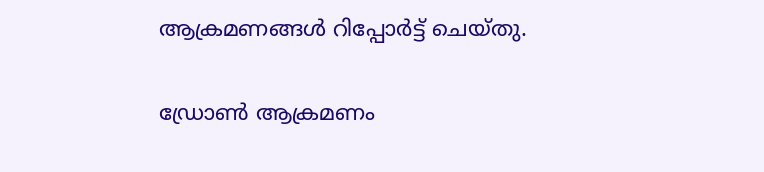ആക്രമണങ്ങള്‍ റിപ്പോര്‍ട്ട് ചെയ്തു.

ഡ്രോണ്‍ ആക്രമണം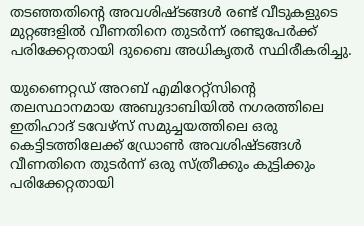തടഞ്ഞതിന്റെ അവശിഷ്ടങ്ങള്‍ രണ്ട് വീടുകളുടെ മുറ്റങ്ങളില്‍ വീണതിനെ തുടര്‍ന്ന് രണ്ടുപേര്‍ക്ക് പരിക്കേറ്റതായി ദുബൈ അധികൃതര്‍ സ്ഥിരീകരിച്ചു.

യുണൈറ്റഡ് അറബ് എമിറേറ്റ്‌സിന്റെ തലസ്ഥാനമായ അബുദാബിയില്‍ നഗരത്തിലെ ഇതിഹാദ് ടവേഴ്‌സ് സമുച്ചയത്തിലെ ഒരു കെട്ടിടത്തിലേക്ക് ഡ്രോണ്‍ അവശിഷ്ടങ്ങള്‍ വീണതിനെ തുടര്‍ന്ന് ഒരു സ്ത്രീക്കും കുട്ടിക്കും പരിക്കേറ്റതായി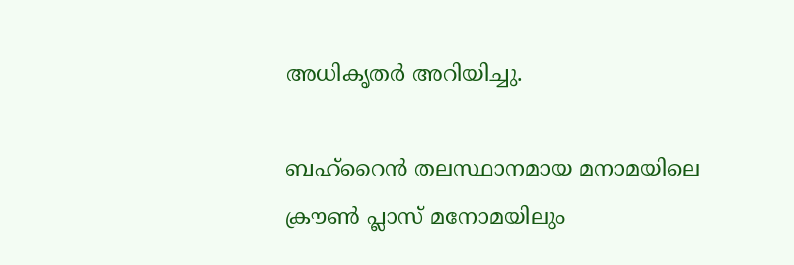അധികൃതര്‍ അറിയിച്ചു.

ബഹ്‌റൈന്‍ തലസ്ഥാനമായ മനാമയിലെ ക്രൗണ്‍ പ്ലാസ് മനോമയിലും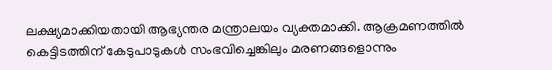ലക്ഷ്യമാക്കിയതായി ആഭ്യന്തര മന്ത്രാലയം വ്യക്തമാക്കി. ആക്രമണത്തില്‍ കെട്ടിടത്തിന് കേടുപാടുകള്‍ സംഭവിച്ചെങ്കിലും മരണങ്ങളൊന്നും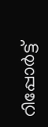റിപ്പോര്‍ട്ട്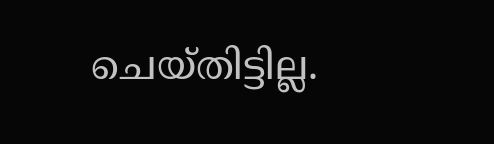ചെയ്തിട്ടില്ല.